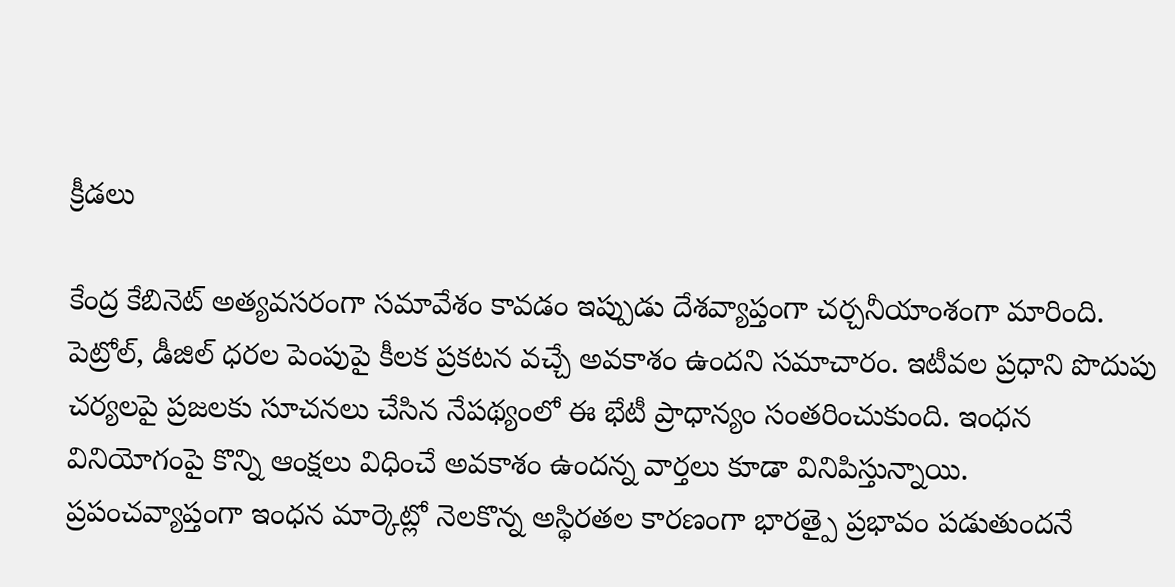క్రీడలు

కేంద్ర కేబినెట్ అత్యవసరంగా సమావేశం కావడం ఇప్పుడు దేశవ్యాప్తంగా చర్చనీయాంశంగా మారింది. పెట్రోల్, డీజిల్ ధరల పెంపుపై కీలక ప్రకటన వచ్చే అవకాశం ఉందని సమాచారం. ఇటీవల ప్రధాని పొదుపు చర్యలపై ప్రజలకు సూచనలు చేసిన నేపథ్యంలో ఈ భేటీ ప్రాధాన్యం సంతరించుకుంది. ఇంధన వినియోగంపై కొన్ని ఆంక్షలు విధించే అవకాశం ఉందన్న వార్తలు కూడా వినిపిస్తున్నాయి.
ప్రపంచవ్యాప్తంగా ఇంధన మార్కెట్లో నెలకొన్న అస్థిరతల కారణంగా భారత్పై ప్రభావం పడుతుందనే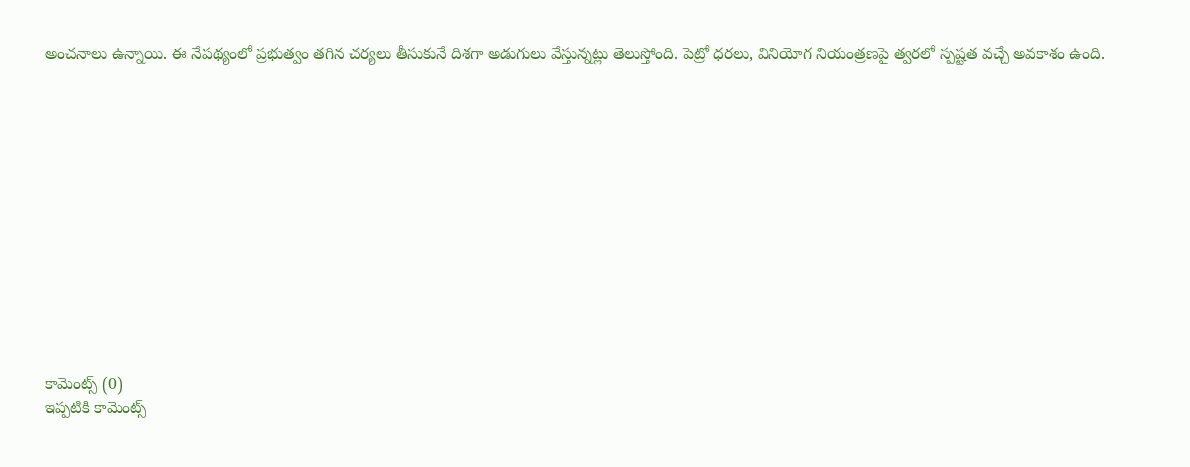అంచనాలు ఉన్నాయి. ఈ నేపథ్యంలో ప్రభుత్వం తగిన చర్యలు తీసుకునే దిశగా అడుగులు వేస్తున్నట్లు తెలుస్తోంది. పెట్రో ధరలు, వినియోగ నియంత్రణపై త్వరలో స్పష్టత వచ్చే అవకాశం ఉంది.













కామెంట్స్ (0)
ఇప్పటికి కామెంట్స్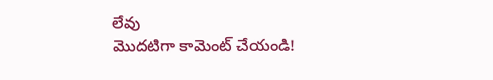లేవు
మొదటిగా కామెంట్ చేయండి!